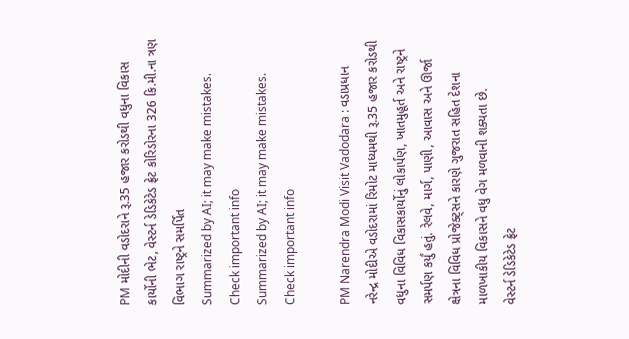PM મોદીની વડોદરાને રૂ.35 હજાર કરોડથી વધુના વિકાસ કાર્યોની ભેટ, વેસ્ટર્ન ડેડિકેટેડ ફ્રેટ કોરિડોરના 326 કિ.મી.ના ત્રણ વિભાગ રાષ્ટ્રને સમર્પિત
Summarized by AI; it may make mistakes. Check important info
Summarized by AI; it may make mistakes. Check important info

PM Narendra Modi Visit Vadodara : વડાપ્રધાન નરેન્દ્ર મોદીએ વડોદરામાં રિમોટ માધ્યમથી રૂ.35 હજાર કરોડથી વધુના વિવિધ વિકાસકાર્યોનું લોકાર્પણ, ખાતમુહૂર્ત અને રાષ્ટ્રને સમર્પણ કર્યું હતું. રેલવે, માર્ગ, પાણી, આવાસ અને ઊર્જા ક્ષેત્રના વિવિધ પ્રોજેક્ટ્સને કારણે ગુજરાત સહિત દેશના માળખાકીય વિકાસને વધુ વેગ મળવાની શક્યતા છે.
વેસ્ટર્ન ડેડિકેટેડ ફ્રેટ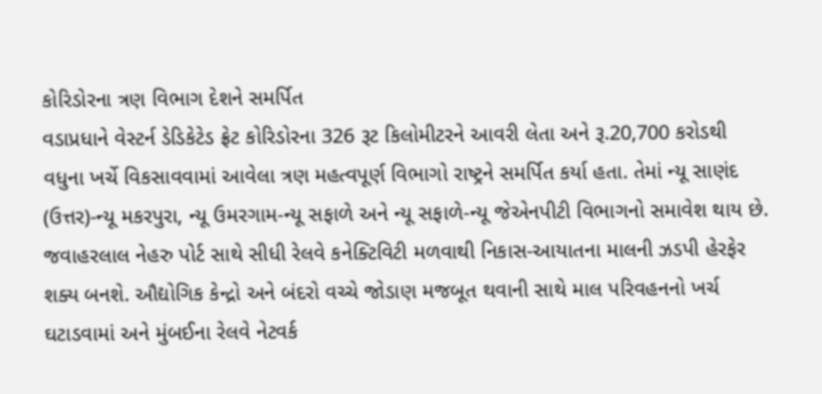કોરિડોરના ત્રણ વિભાગ દેશને સમર્પિત
વડાપ્રધાને વેસ્ટર્ન ડેડિકેટેડ ફ્રેટ કોરિડોરના 326 રૂટ કિલોમીટરને આવરી લેતા અને રૂ.20,700 કરોડથી વધુના ખર્ચે વિકસાવવામાં આવેલા ત્રણ મહત્વપૂર્ણ વિભાગો રાષ્ટ્રને સમર્પિત કર્યા હતા. તેમાં ન્યૂ સાણંદ (ઉત્તર)-ન્યૂ મકરપુરા, ન્યૂ ઉમરગામ-ન્યૂ સફાળે અને ન્યૂ સફાળે-ન્યૂ જેએનપીટી વિભાગનો સમાવેશ થાય છે.
જવાહરલાલ નેહરુ પોર્ટ સાથે સીધી રેલવે કનેક્ટિવિટી મળવાથી નિકાસ-આયાતના માલની ઝડપી હેરફેર શક્ય બનશે. ઔદ્યોગિક કેન્દ્રો અને બંદરો વચ્ચે જોડાણ મજબૂત થવાની સાથે માલ પરિવહનનો ખર્ચ ઘટાડવામાં અને મુંબઈના રેલવે નેટવર્ક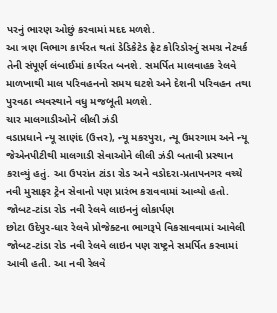પરનું ભારણ ઓછું કરવામાં મદદ મળશે.
આ ત્રણ વિભાગ કાર્યરત થતાં ડેડિકેટેડ ફ્રેટ કોરિડોરનું સમગ્ર નેટવર્ક તેની સંપૂર્ણ લંબાઈમાં કાર્યરત બનશે. સમર્પિત માલવાહક રેલવે માળખાથી માલ પરિવહનનો સમય ઘટશે અને દેશની પરિવહન તથા પુરવઠા વ્યવસ્થાને વધુ મજબૂતી મળશે.
ચાર માલગાડીઓને લીલી ઝંડી
વડાપ્રધાને ન્યૂ સાણંદ (ઉત્તર), ન્યૂ મકરપુરા, ન્યૂ ઉમરગામ અને ન્યૂ જેએનપીટીથી માલગાડી સેવાઓને લીલી ઝંડી બતાવી પ્રસ્થાન કરાવ્યું હતું. આ ઉપરાંત ટાંડા રોડ અને વડોદરા-પ્રતાપનગર વચ્ચે નવી મુસાફર ટ્રેન સેવાનો પણ પ્રારંભ કરાવવામાં આવ્યો હતો.
જોબટ-ટાંડા રોડ નવી રેલવે લાઇનનું લોકાર્પણ
છોટા ઉદેપુર-ધાર રેલવે પ્રોજેક્ટના ભાગરૂપે વિકસાવવામાં આવેલી જોબટ-ટાંડા રોડ નવી રેલવે લાઇન પણ રાષ્ટ્રને સમર્પિત કરવામાં આવી હતી. આ નવી રેલવે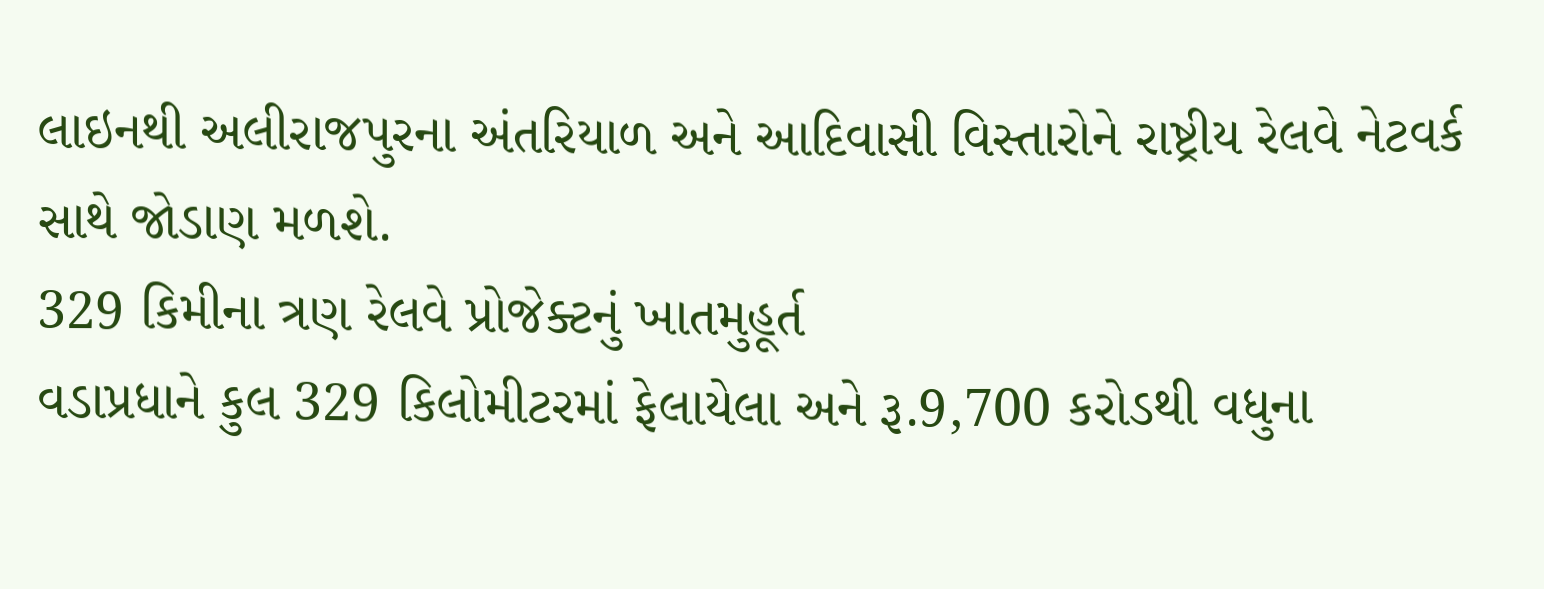લાઇનથી અલીરાજપુરના અંતરિયાળ અને આદિવાસી વિસ્તારોને રાષ્ટ્રીય રેલવે નેટવર્ક સાથે જોડાણ મળશે.
329 કિમીના ત્રણ રેલવે પ્રોજેક્ટનું ખાતમુહૂર્ત
વડાપ્રધાને કુલ 329 કિલોમીટરમાં ફેલાયેલા અને રૂ.9,700 કરોડથી વધુના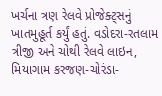ખર્ચના ત્રણ રેલવે પ્રોજેક્ટ્સનું ખાતમુહૂર્ત કર્યું હતું. વડોદરા-રતલામ ત્રીજી અને ચોથી રેલવે લાઇન, મિયાગામ કરજણ-ચોરંડા-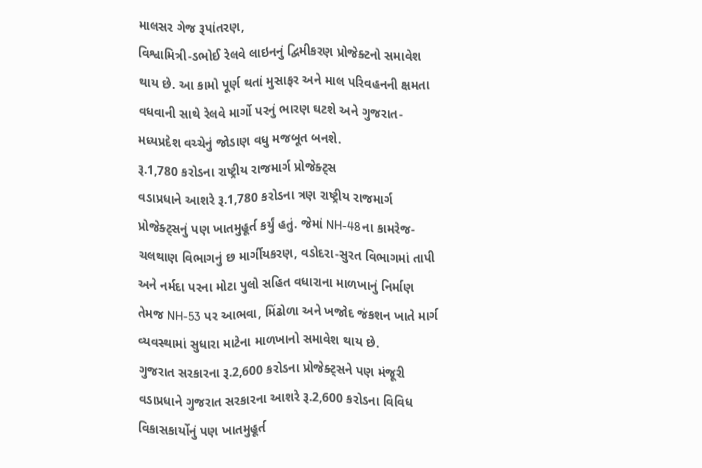માલસર ગેજ રૂપાંતરણ,
વિશ્વામિત્રી-ડભોઈ રેલવે લાઇનનું દ્વિમીકરણ પ્રોજેક્ટનો સમાવેશ થાય છે. આ કામો પૂર્ણ થતાં મુસાફર અને માલ પરિવહનની ક્ષમતા વધવાની સાથે રેલવે માર્ગો પરનું ભારણ ઘટશે અને ગુજરાત-મધ્યપ્રદેશ વચ્ચેનું જોડાણ વધુ મજબૂત બનશે.
રૂ.1,780 કરોડના રાષ્ટ્રીય રાજમાર્ગ પ્રોજેક્ટ્સ
વડાપ્રધાને આશરે રૂ.1,780 કરોડના ત્રણ રાષ્ટ્રીય રાજમાર્ગ પ્રોજેક્ટ્સનું પણ ખાતમુહૂર્ત કર્યું હતું. જેમાં NH-48ના કામરેજ-ચલથાણ વિભાગનું છ માર્ગીયકરણ, વડોદરા-સુરત વિભાગમાં તાપી અને નર્મદા પરના મોટા પુલો સહિત વધારાના માળખાનું નિર્માણ તેમજ NH-53 પર આભવા, મિંઢોળા અને ખજોદ જંકશન ખાતે માર્ગ વ્યવસ્થામાં સુધારા માટેના માળખાનો સમાવેશ થાય છે.
ગુજરાત સરકારના રૂ.2,600 કરોડના પ્રોજેક્ટ્સને પણ મંજૂરી
વડાપ્રધાને ગુજરાત સરકારના આશરે રૂ.2,600 કરોડના વિવિધ વિકાસકાર્યોનું પણ ખાતમુહૂર્ત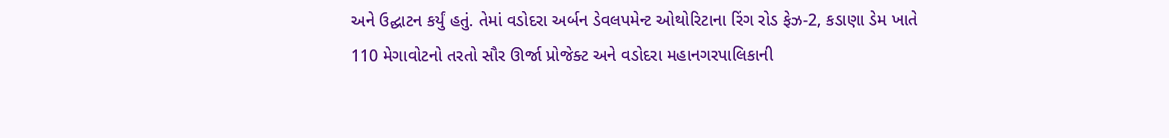અને ઉદ્ઘાટન કર્યું હતું. તેમાં વડોદરા અર્બન ડેવલપમેન્ટ ઓથોરિટાના રિંગ રોડ ફેઝ-2, કડાણા ડેમ ખાતે 110 મેગાવોટનો તરતો સૌર ઊર્જા પ્રોજેક્ટ અને વડોદરા મહાનગરપાલિકાની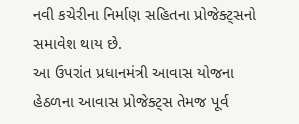નવી કચેરીના નિર્માણ સહિતના પ્રોજેક્ટ્સનો સમાવેશ થાય છે.
આ ઉપરાંત પ્રધાનમંત્રી આવાસ યોજના હેઠળના આવાસ પ્રોજેક્ટ્સ તેમજ પૂર્વ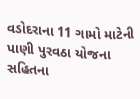વડોદરાના 11 ગામો માટેની પાણી પુરવઠા યોજના સહિતના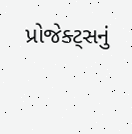પ્રોજેક્ટ્સનું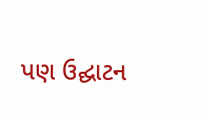પણ ઉદ્ઘાટન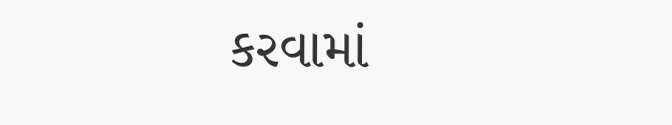કરવામાં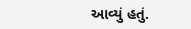આવ્યું હતું.